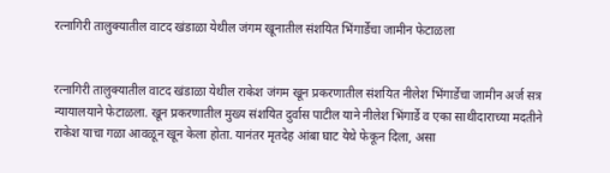रत्नागिरी तालुक्यातील वाटद खंडाळा येथील जंगम खूनातील संशयित भिंगार्डेचा जामीन फेटाळला


रत्नागिरी तालुक्यातील वाटद खंडाळा येथील राकेश जंगम खून प्रकरणातील संशयित नीलेश भिंगार्डेचा जामीन अर्ज सत्र न्यायालयाने फेटाळला. खून प्रकरणातील मुख्य संशयित दुर्वास पाटील याने नीलेश भिंगार्डे व एका साथीदाराच्या मदतीने राकेश याचा गळा आवळून खून केला होता. यानंतर मृतदेह आंबा घाट येथे फेकून दिला, असा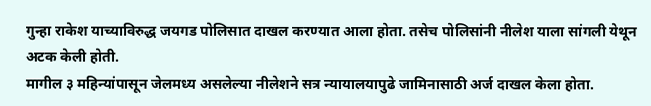गुन्हा राकेश याच्याविरुद्ध जयगड पोलिसात दाखल करण्यात आला होता. तसेच पोलिसांनी नीलेश याला सांगली येथून अटक केली होती.
मागील ३ महिन्यांपासून जेलमध्य असलेल्या नीलेशने सत्र न्यायालयापुढे जामिनासाठी अर्ज दाखल केला होता.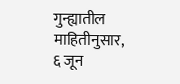गुन्ह्यातील माहितीनुसार, ६ जून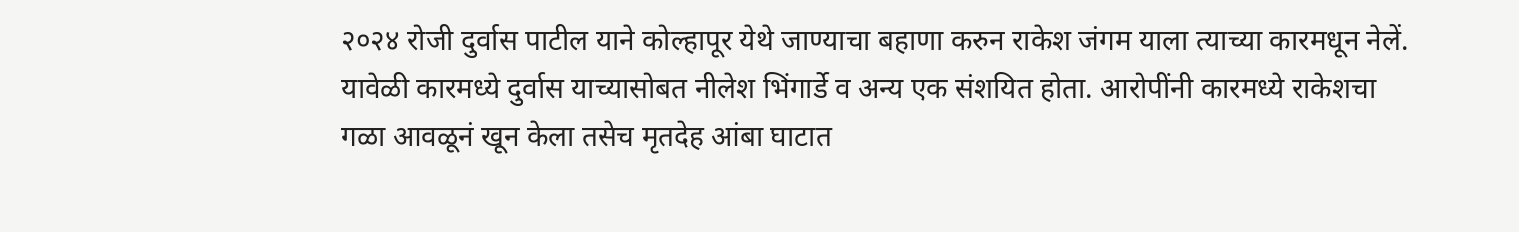२०२४ रोजी दुर्वास पाटील याने कोल्हापूर येथे जाण्याचा बहाणा करुन राकेश जंगम याला त्याच्या कारमधून नेलें. यावेळी कारमध्ये दुर्वास याच्यासोबत नीलेश भिंगार्डे व अन्य एक संशयित होता. आरोपींनी कारमध्ये राकेशचा गळा आवळूनं खून केला तसेच मृतदेह आंबा घाटात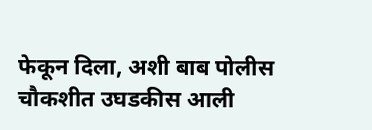फेकून दिला, अशी बाब पोलीस चौकशीत उघडकीस आली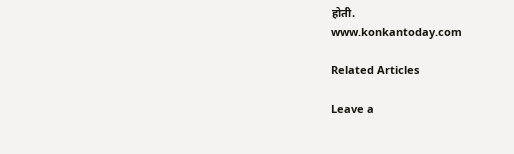होती.
www.konkantoday.com

Related Articles

Leave a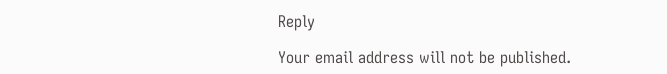Reply

Your email address will not be published.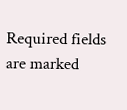Required fields are marked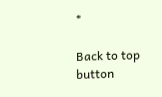*

Back to top button